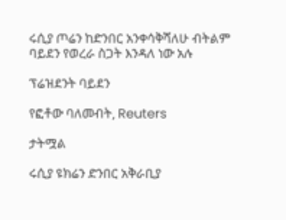ሩሲያ ጦሬን ከድንበር አንቀሳቅሻለሁ ብትልም ባይደን የወረራ ስጋት እንዳለ ነው አሉ

ፕሬዝደንት ባይደን

የፎቶው ባለመብት, Reuters

ታትሟል

ሩሲያ ዩክሬን ድንበር አቅራቢያ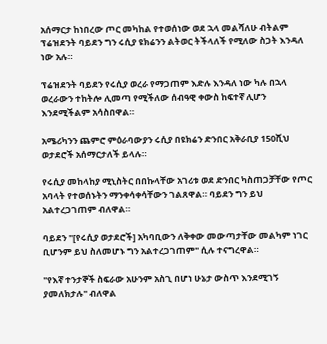አሰማርታ ከነበረው ጦር መካከል የተወሰነው ወደ ኋላ መልሻለሁ ብትልም ፕሬዝደንት ባይደን ግን ሩሲያ ዩክሬንን ልትወር ትችላለች የሚለው ስጋት እንዳለ ነው አሉ።

ፕሬዝደንት ባይደን የሩሲያ ወረራ የማጋጠም እድሉ እንዳለ ነው ካሉ በኋላ ወረራውን ተከትሎ ሊመጣ የሚችለው ሰብዓዊ ቀውስ ከፍተኛ ሊሆን እንደሚችልም አሳስበዋል።

አሜሪካንን ጨምሮ ምዕራባውያን ሩሲያ በዩክሬን ድንበር አቅራቢያ 150ሺህ ወታደሮች አሰማርታለች ይላሉ።

የሩሲያ መከላከያ ሚኒስትር በበኩላቸው አገሪቱ ወደ ድንበር ካስጠጋቻቸው የጦር አባላት የተወሰኑትን ማንቀሳቀሳቸውን ገልጸዋል። ባይደን ግን ይህ አልተረጋገጠም ብለዋል።

ባይደን "[የሩሲያ ወታደሮች] አካባቢውን ለቅቀው መውጣታቸው መልካም ነገር ቢሆንም ይህ ስለመሆኑ ግን አልተረጋገጠም" ሲሉ ተናግረዋል።

"የእኛ ተንታኞች ስፍራው አሁንም አስጊ በሆነ ሁኔታ ውስጥ እንደሚገኝ ያመለክታሉ" ብለዋል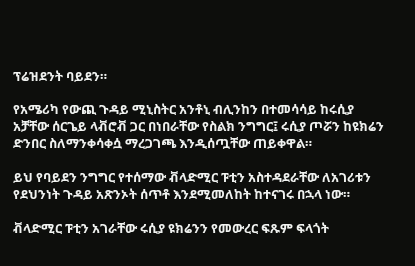ፕሬዝደንት ባይደን።

የአሜሪካ የውጪ ጉዳይ ሚኒስትር አንቶኒ ብሊንከን በተመሳሳይ ከሩሲያ አቻቸው ሰርጌይ ላቭሮቭ ጋር በነበራቸው የስልክ ንግግር፤ ሩሲያ ጦሯን ከዩክሬን ድንበር ስለማንቀሳቀሷ ማረጋገጫ እንዲሰጧቸው ጠይቀዋል።

ይህ የባይደን ንግግር የተሰማው ቭላድሚር ፑቲን አስተዳደራቸው ለአገሪቱን የደህንነት ጉዳይ አጽንኦት ሰጥቶ እንደሚመለከት ከተናገሩ በኋላ ነው።

ቭላድሚር ፑቲን አገራቸው ሩሲያ ዩክሬንን የመውረር ፍጹም ፍላጎት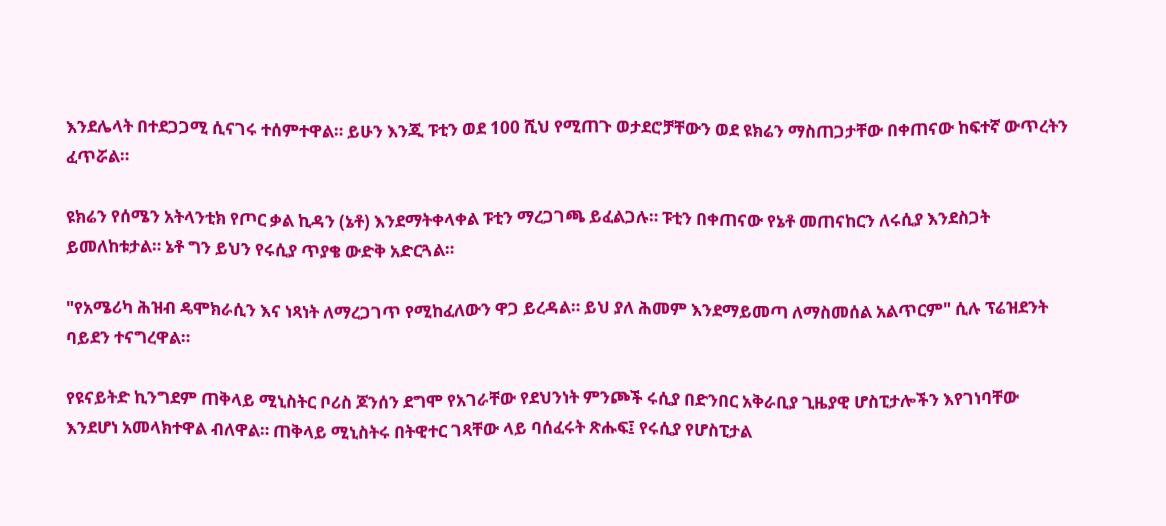እንደሌላት በተደጋጋሚ ሲናገሩ ተሰምተዋል። ይሁን እንጂ ፑቲን ወደ 100 ሺህ የሚጠጉ ወታደሮቻቸውን ወደ ዩክሬን ማስጠጋታቸው በቀጠናው ከፍተኛ ውጥረትን ፈጥሯል።

ዩክሬን የሰሜን አትላንቲክ የጦር ቃል ኪዳን (ኔቶ) እንደማትቀላቀል ፑቲን ማረጋገጫ ይፈልጋሉ። ፑቲን በቀጠናው የኔቶ መጠናከርን ለሩሲያ እንደስጋት ይመለከቱታል። ኔቶ ግን ይህን የሩሲያ ጥያቄ ውድቅ አድርጓል።

"የአሜሪካ ሕዝብ ዴሞክራሲን እና ነጻነት ለማረጋገጥ የሚከፈለውን ዋጋ ይረዳል። ይህ ያለ ሕመም እንደማይመጣ ለማስመሰል አልጥርም" ሲሉ ፕሬዝደንት ባይደን ተናግረዋል።

የዩናይትድ ኪንግደም ጠቅላይ ሚኒስትር ቦሪስ ጆንሰን ደግሞ የአገራቸው የደህንነት ምንጮች ሩሲያ በድንበር አቅራቢያ ጊዜያዊ ሆስፒታሎችን እየገነባቸው እንደሆነ አመላክተዋል ብለዋል። ጠቅላይ ሚኒስትሩ በትዊተር ገጻቸው ላይ ባሰፈሩት ጽሑፍ፤ የሩሲያ የሆስፒታል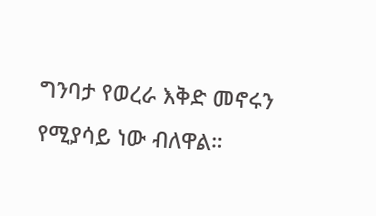ግንባታ የወረራ እቅድ መኖሩን የሚያሳይ ነው ብለዋል።